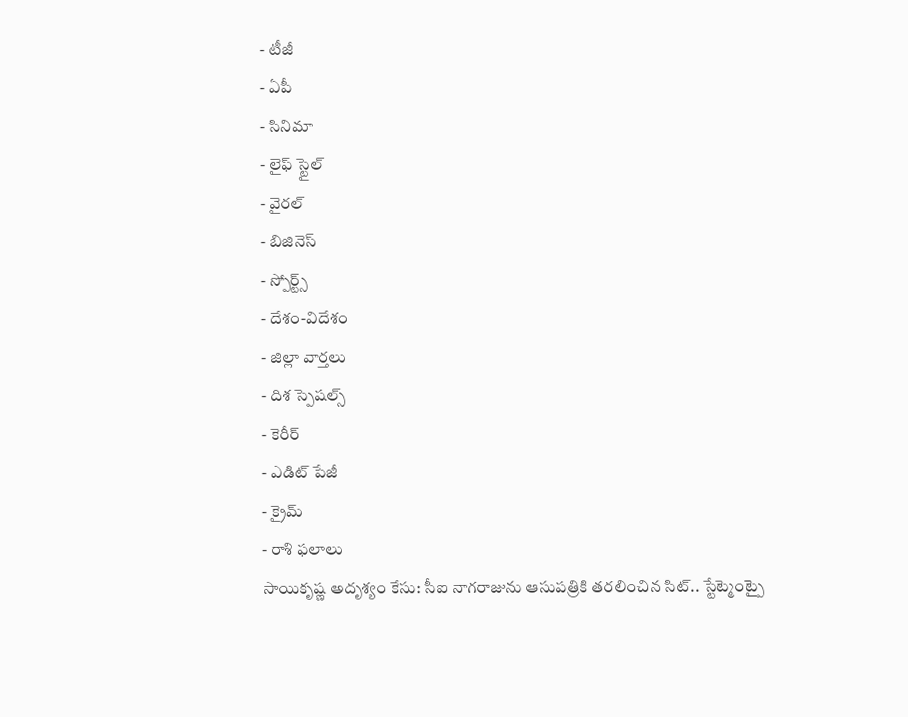- టీజీ
- ఏపీ
- సినిమా
- లైఫ్ స్టైల్
- వైరల్
- బిజినెస్
- స్పోర్ట్స్
- దేశం-విదేశం
- జిల్లా వార్తలు
- దిశ స్పెషల్స్
- కెరీర్
- ఎడిట్ పేజీ
- క్రైమ్
- రాశి ఫలాలు
సాయికృష్ణ అదృశ్యం కేసు: సీఐ నాగరాజును ఆసుపత్రికి తరలించిన సిట్.. స్టేట్మెంట్పై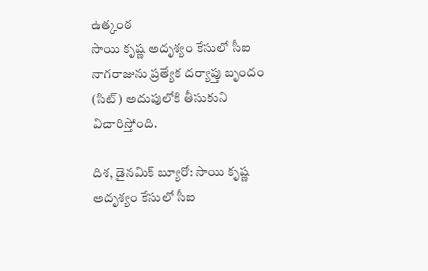ఉత్కంఠ
సాయి కృష్ణ అదృశ్యం కేసులో సీఐ నాగరాజును ప్రత్యేక దర్యాప్తు బృందం (సిట్) అదుపులోకి తీసుకుని విచారిస్తోంది.

దిశ, డైనమిక్ బ్యూరో: సాయి కృష్ణ అదృశ్యం కేసులో సీఐ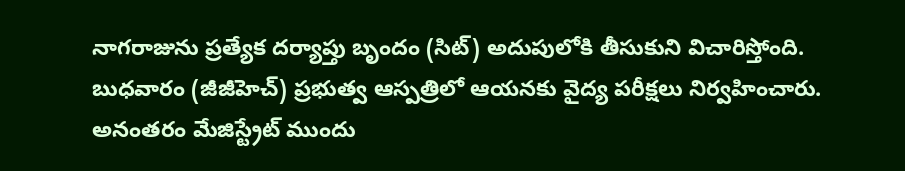నాగరాజును ప్రత్యేక దర్యాప్తు బృందం (సిట్) అదుపులోకి తీసుకుని విచారిస్తోంది. బుధవారం (జీజీహెచ్) ప్రభుత్వ ఆస్పత్రిలో ఆయనకు వైద్య పరీక్షలు నిర్వహించారు. అనంతరం మేజిస్ట్రేట్ ముందు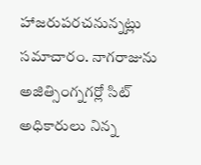హాజరుపరచనున్నట్లు సమాచారం. నాగరాజును అజిత్సింగ్నగర్లో సిట్ అధికారులు నిన్న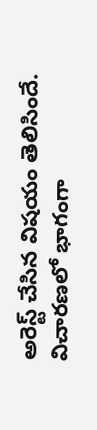అరెస్ట్ చేసిన విషయం తెలిసిందే. విచారణలో భాగంగా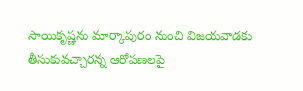సాయికృష్ణను మార్కాపురం నుంచి విజయవాడకు తీసుకువచ్చారన్న ఆరోపణలపై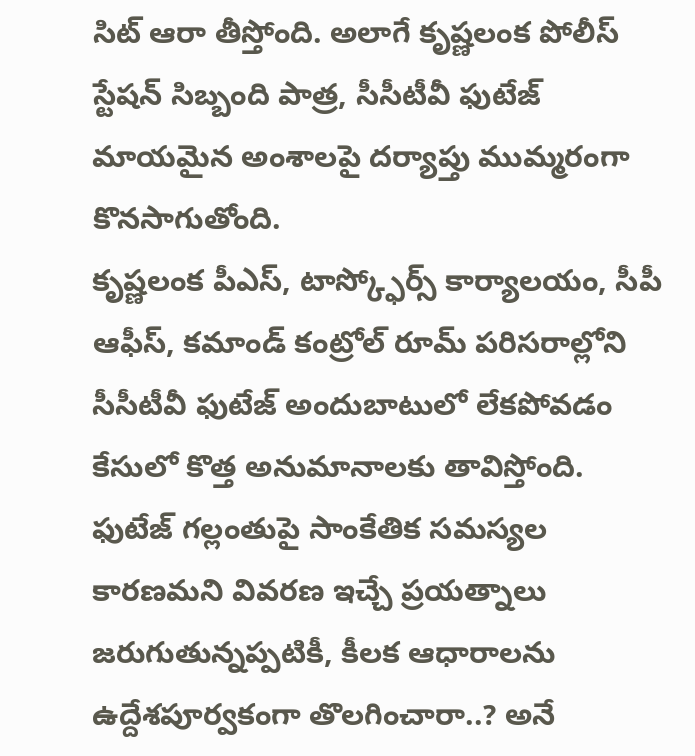సిట్ ఆరా తీస్తోంది. అలాగే కృష్ణలంక పోలీస్ స్టేషన్ సిబ్బంది పాత్ర, సీసీటీవీ ఫుటేజ్ మాయమైన అంశాలపై దర్యాప్తు ముమ్మరంగా కొనసాగుతోంది.
కృష్ణలంక పీఎస్, టాస్క్ఫోర్స్ కార్యాలయం, సీపీ ఆఫీస్, కమాండ్ కంట్రోల్ రూమ్ పరిసరాల్లోని సీసీటీవీ ఫుటేజ్ అందుబాటులో లేకపోవడం కేసులో కొత్త అనుమానాలకు తావిస్తోంది. ఫుటేజ్ గల్లంతుపై సాంకేతిక సమస్యల కారణమని వివరణ ఇచ్చే ప్రయత్నాలు జరుగుతున్నప్పటికీ, కీలక ఆధారాలను ఉద్దేశపూర్వకంగా తొలగించారా..? అనే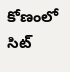కోణంలో సిట్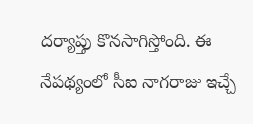దర్యాప్తు కొనసాగిస్తోంది. ఈ నేపథ్యంలో సీఐ నాగరాజు ఇచ్చే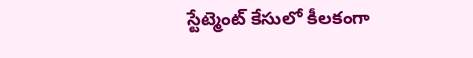స్టేట్మెంట్ కేసులో కీలకంగా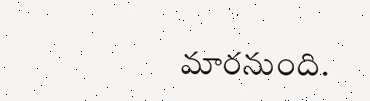మారనుంది.